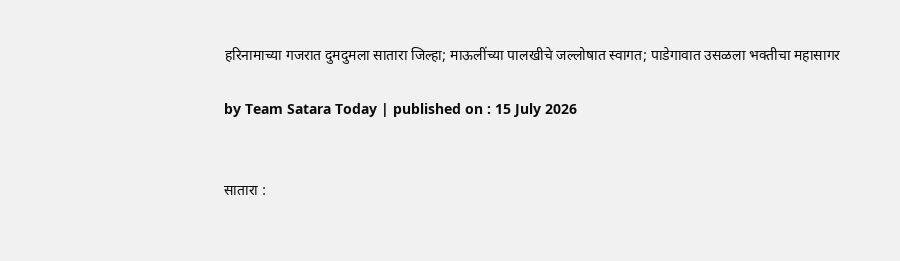हरिनामाच्या गजरात दुमदुमला सातारा जिल्हा; माऊलींच्या पालखीचे जल्लोषात स्वागत; पाडेगावात उसळला भक्तीचा महासागर

by Team Satara Today | published on : 15 July 2026


सातारा :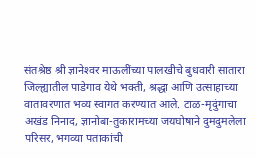संतश्रेष्ठ श्री ज्ञानेश्‍वर माऊलींच्या पालखीचे बुधवारी सातारा जिल्ह्यातील पाडेगाव येथे भक्ती, श्रद्धा आणि उत्साहाच्या वातावरणात भव्य स्वागत करण्यात आले. टाळ-मृदुंगाचा अखंड निनाद, ज्ञानोबा-तुकारामच्या जयघोषाने दुमदुमलेला परिसर, भगव्या पताकांची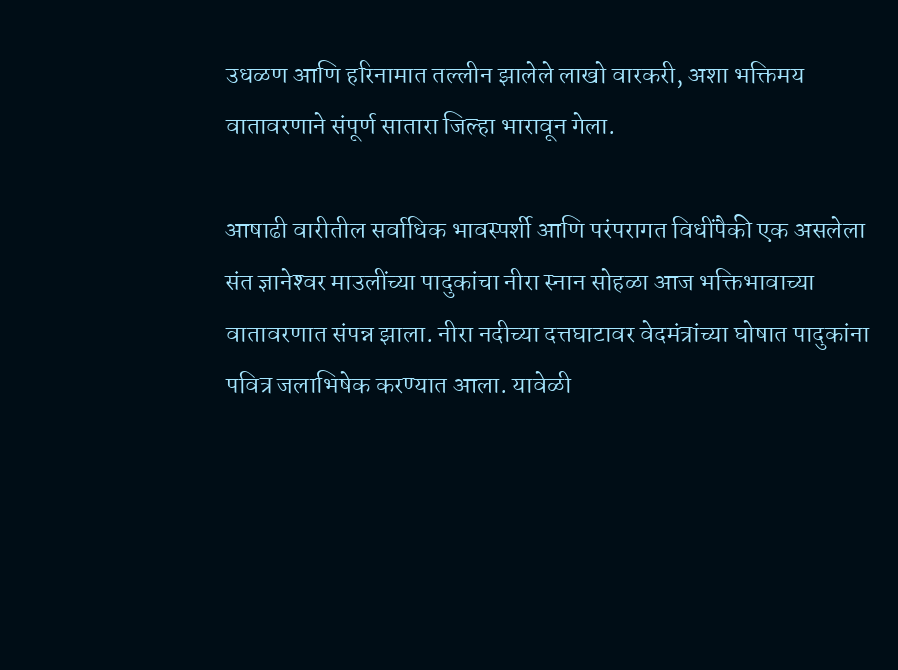उधळण आणि हरिनामात तल्लीन झालेले लाखो वारकरी, अशा भक्तिमय वातावरणाने संपूर्ण सातारा जिल्हा भारावून गेला.

आषाढी वारीतील सर्वाधिक भावस्पर्शी आणि परंपरागत विधींपैकी एक असलेला संत ज्ञानेश्‍वर माउलींच्या पादुकांचा नीरा स्नान सोहळा आज भक्तिभावाच्या वातावरणात संपन्न झाला. नीरा नदीच्या दत्तघाटावर वेदमंत्रांच्या घोषात पादुकांना पवित्र जलाभिषेक करण्यात आला. यावेळी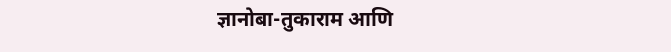ज्ञानोबा-तुकाराम आणि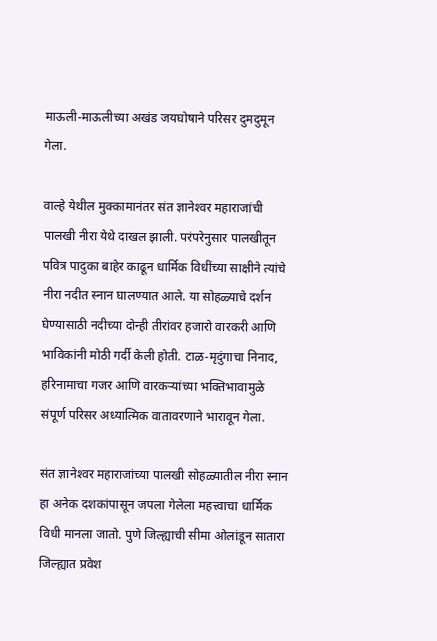माऊली-माऊलीच्या अखंड जयघोषाने परिसर दुमदुमून गेला.

वाल्हे येथील मुक्कामानंतर संत ज्ञानेश्‍वर महाराजांची पालखी नीरा येथे दाखल झाली. परंपरेनुसार पालखीतून पवित्र पादुका बाहेर काढून धार्मिक विधींच्या साक्षीने त्यांचे नीरा नदीत स्नान घालण्यात आले. या सोहळ्याचे दर्शन घेण्यासाठी नदीच्या दोन्ही तीरांवर हजारो वारकरी आणि भाविकांनी मोठी गर्दी केली होती. टाळ-मृदुंगाचा निनाद, हरिनामाचा गजर आणि वारकर्‍यांच्या भक्तिभावामुळे संपूर्ण परिसर अध्यात्मिक वातावरणाने भारावून गेला.

संत ज्ञानेश्‍वर महाराजांच्या पालखी सोहळ्यातील नीरा स्नान हा अनेक दशकांपासून जपला गेलेला महत्त्वाचा धार्मिक विधी मानला जातो. पुणे जिल्ह्याची सीमा ओलांडून सातारा जिल्ह्यात प्रवेश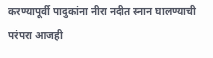करण्यापूर्वी पादुकांना नीरा नदीत स्नान घालण्याची परंपरा आजही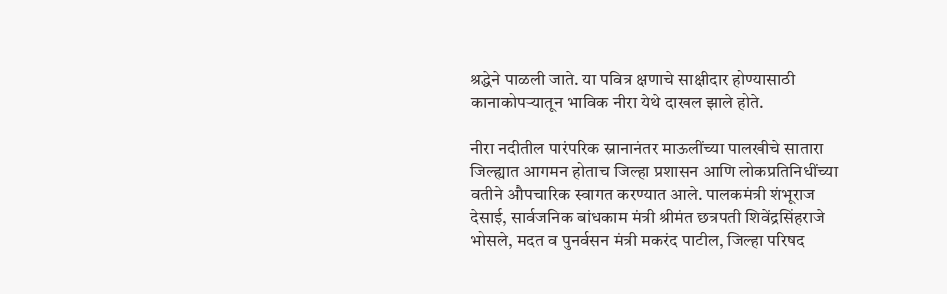श्रद्धेने पाळली जाते. या पवित्र क्षणाचे साक्षीदार होण्यासाठी कानाकोपर्‍यातून भाविक नीरा येथे दाखल झाले होते.

नीरा नदीतील पारंपरिक स्नानानंतर माऊलींच्या पालखीचे सातारा जिल्ह्यात आगमन होताच जिल्हा प्रशासन आणि लोकप्रतिनिधींच्या वतीने औपचारिक स्वागत करण्यात आले. पालकमंत्री शंभूराज देसाई, सार्वजनिक बांधकाम मंत्री श्रीमंत छत्रपती शिवेंद्रसिंहराजे भोसले, मदत व पुनर्वसन मंत्री मकरंद पाटील, जिल्हा परिषद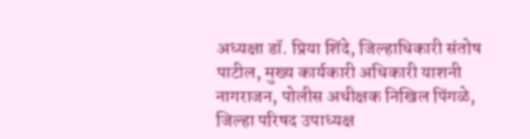अध्यक्षा डॉ. प्रिया शिंदे, जिल्हाधिकारी संतोष पाटील, मुख्य कार्यकारी अधिकारी याशनी नागराजन, पोलीस अधीक्षक निखिल पिंगळे, जिल्हा परिषद उपाध्यक्ष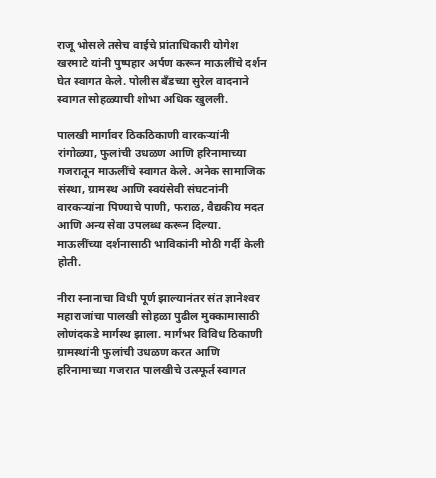राजू भोसले तसेच वाईचे प्रांताधिकारी योगेश खरमाटे यांनी पुष्पहार अर्पण करून माऊलींचे दर्शन घेत स्वागत केले. पोलीस बँडच्या सुरेल वादनाने स्वागत सोहळ्याची शोभा अधिक खुलली.

पालखी मार्गावर ठिकठिकाणी वारकर्‍यांनी रांगोळ्या, फुलांची उधळण आणि हरिनामाच्या गजरातून माऊलींचे स्वागत केले. अनेक सामाजिक संस्था, ग्रामस्थ आणि स्वयंसेवी संघटनांनी वारकर्‍यांना पिण्याचे पाणी, फराळ, वैद्यकीय मदत आणि अन्य सेवा उपलब्ध करून दिल्या. माऊलींच्या दर्शनासाठी भाविकांनी मोठी गर्दी केली होती.

नीरा स्नानाचा विधी पूर्ण झाल्यानंतर संत ज्ञानेश्‍वर महाराजांचा पालखी सोहळा पुढील मुक्कामासाठी लोणंदकडे मार्गस्थ झाला. मार्गभर विविध ठिकाणी ग्रामस्थांनी फुलांची उधळण करत आणि हरिनामाच्या गजरात पालखीचे उत्स्फूर्त स्वागत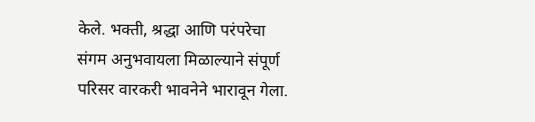केले. भक्ती, श्रद्धा आणि परंपरेचा संगम अनुभवायला मिळाल्याने संपूर्ण परिसर वारकरी भावनेने भारावून गेला.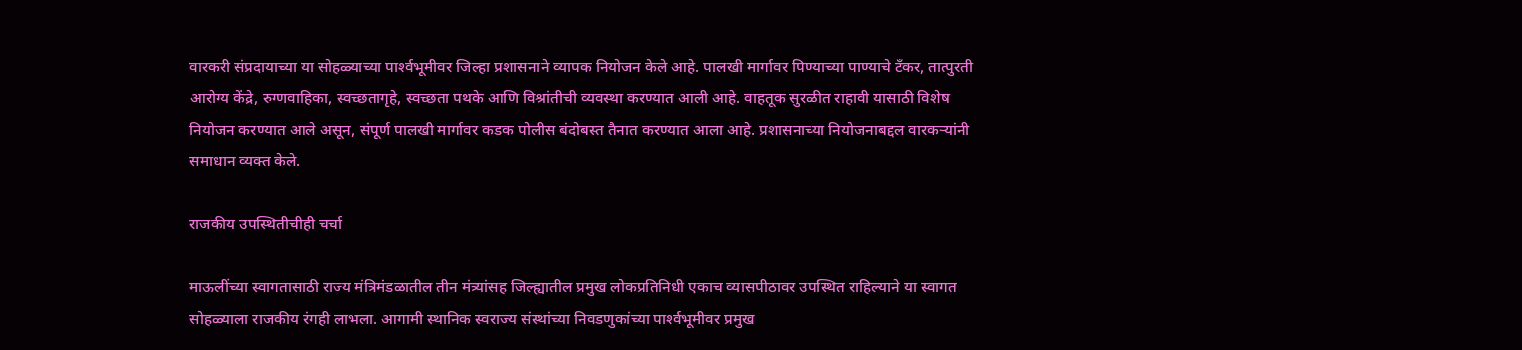वारकरी संप्रदायाच्या या सोहळ्याच्या पार्श्‍वभूमीवर जिल्हा प्रशासनाने व्यापक नियोजन केले आहे. पालखी मार्गावर पिण्याच्या पाण्याचे टँकर, तात्पुरती आरोग्य केंद्रे, रुग्णवाहिका, स्वच्छतागृहे, स्वच्छता पथके आणि विश्रांतीची व्यवस्था करण्यात आली आहे. वाहतूक सुरळीत राहावी यासाठी विशेष नियोजन करण्यात आले असून, संपूर्ण पालखी मार्गावर कडक पोलीस बंदोबस्त तैनात करण्यात आला आहे. प्रशासनाच्या नियोजनाबद्दल वारकर्‍यांनी समाधान व्यक्त केले.

राजकीय उपस्थितीचीही चर्चा

माऊलींच्या स्वागतासाठी राज्य मंत्रिमंडळातील तीन मंत्र्यांसह जिल्ह्यातील प्रमुख लोकप्रतिनिधी एकाच व्यासपीठावर उपस्थित राहिल्याने या स्वागत सोहळ्याला राजकीय रंगही लाभला. आगामी स्थानिक स्वराज्य संस्थांच्या निवडणुकांच्या पार्श्‍वभूमीवर प्रमुख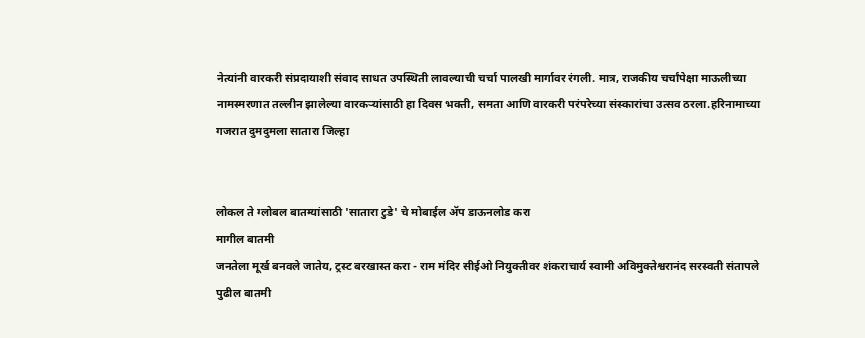नेत्यांनी वारकरी संप्रदायाशी संवाद साधत उपस्थिती लावल्याची चर्चा पालखी मार्गावर रंगली. मात्र, राजकीय चर्चांपेक्षा माऊलीच्या नामस्मरणात तल्लीन झालेल्या वारकर्‍यांसाठी हा दिवस भक्ती, समता आणि वारकरी परंपरेच्या संस्कारांचा उत्सव ठरला.हरिनामाच्या गजरात दुमदुमला सातारा जिल्हा


लोकल ते ग्लोबल बातम्यांसाठी 'सातारा टुडे' चे मोबाईल ॲप डाऊनलोड करा
मागील बातमी
जनतेला मूर्ख बनवले जातेय, ट्रस्ट बरखास्त करा - राम मंदिर सीईओ नियुक्तीवर शंकराचार्य स्वामी अविमुक्तेश्वरानंद सरस्वती संतापले
पुढील बातमी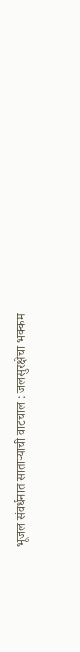भूजल संवर्धनात साताऱ्याची वाटचाल : जलसुरक्षेचा भक्कम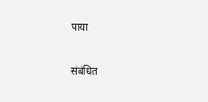पाया

संबंधित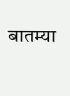बातम्या